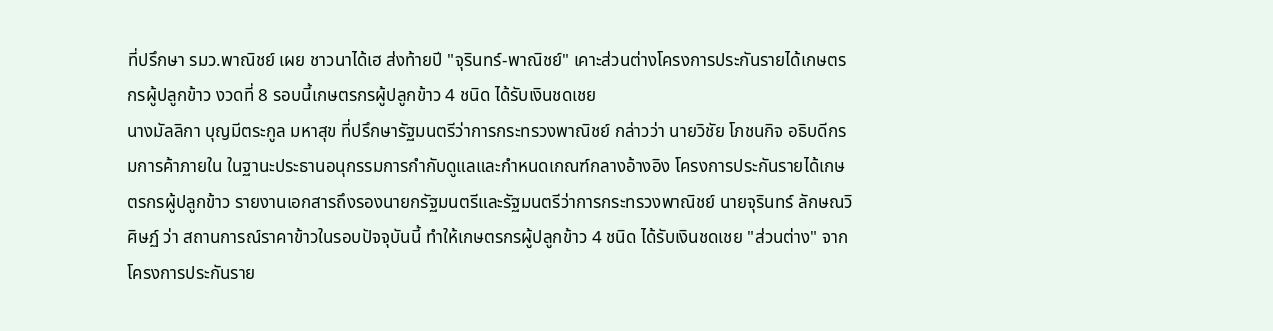ที่ปรึกษา รมว.พาณิชย์ เผย ชาวนาได้เฮ ส่งท้ายปี "จุรินทร์-พาณิชย์" เคาะส่วนต่างโครงการประกันรายได้เกษตรกรผู้ปลูกข้าว งวดที่ 8 รอบนี้เกษตรกรผู้ปลูกข้าว 4 ชนิด ได้รับเงินชดเชย
นางมัลลิกา บุญมีตระกูล มหาสุข ที่ปรึกษารัฐมนตรีว่าการกระทรวงพาณิชย์ กล่าวว่า นายวิชัย โภชนกิจ อธิบดีกรมการค้าภายใน ในฐานะประธานอนุกรรมการกำกับดูแลและกำหนดเกณฑ์กลางอ้างอิง โครงการประกันรายได้เกษตรกรผู้ปลูกข้าว รายงานเอกสารถึงรองนายกรัฐมนตรีและรัฐมนตรีว่าการกระทรวงพาณิชย์ นายจุรินทร์ ลักษณวิศิษฏ์ ว่า สถานการณ์ราคาข้าวในรอบปัจจุบันนี้ ทำให้เกษตรกรผู้ปลูกข้าว 4 ชนิด ได้รับเงินชดเชย "ส่วนต่าง" จากโครงการประกันราย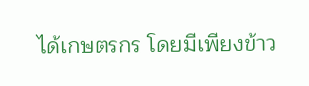ได้เกษตรกร โดยมีเพียงข้าว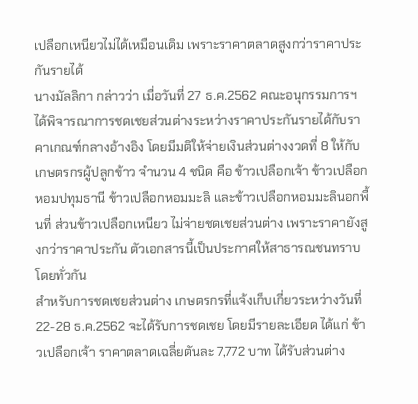เปลือกเหนียวไม่ได้เหมือนเดิม เพราะราคาตลาดสูงกว่าราคาประกันรายได้
นางมัลลิกา กล่าวว่า เมื่อวันที่ 27 ธ.ค.2562 คณะอนุกรรมการฯ ได้พิจารณาการชดเชยส่วนต่างระหว่างราคาประกันรายได้กับราคาเกณฑ์กลางอ้างอิง โดยมีมติให้จ่ายเงินส่วนต่างงวดที่ 8 ให้กับเกษตรกรผู้ปลูกข้าว จำนวน 4 ชนิด คือ ข้าวเปลือกเจ้า ข้าวเปลือกหอมปทุมธานี ข้าวเปลือกหอมมะลิ และข้าวเปลือกหอมมะลินอกพื้นที่ ส่วนข้าวเปลือกเหนียว ไม่จ่ายชดเชยส่วนต่าง เพราะราคายังสูงกว่าราคาประกัน ตัวเอกสารนี้เป็นประกาศให้สาธารณชนทราบโดยทั่วกัน
สำหรับการชดเชยส่วนต่าง เกษตรกรที่แจ้งเก็บเกี่ยวระหว่างวันที่ 22-28 ธ.ค.2562 จะได้รับการชดเชย โดยมีรายละเอียด ได้แก่ ข้าวเปลือกเจ้า ราคาตลาดเฉลี่ยตันละ 7,772 บาท ได้รับส่วนต่าง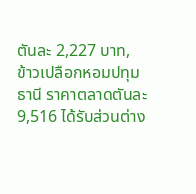ตันละ 2,227 บาท, ข้าวเปลือกหอมปทุมธานี ราคาตลาดตันละ 9,516 ได้รับส่วนต่าง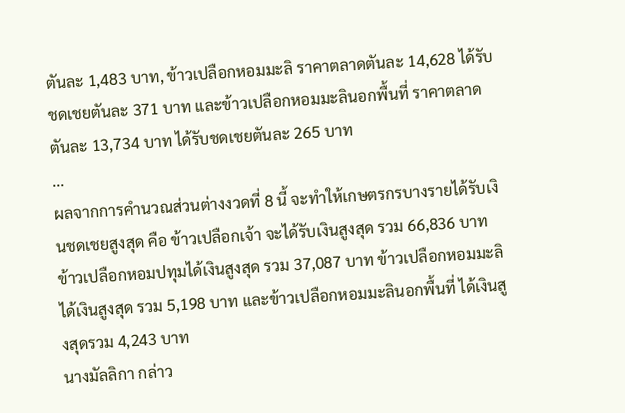ตันละ 1,483 บาท, ข้าวเปลือกหอมมะลิ ราคาตลาดตันละ 14,628 ได้รับชดเชยตันละ 371 บาท และข้าวเปลือกหอมมะลินอกพื้นที่ ราคาตลาดตันละ 13,734 บาท ได้รับชดเชยตันละ 265 บาท
...
ผลจากการคำนวณส่วนต่างงวดที่ 8 นี้ จะทำให้เกษตรกรบางรายได้รับเงินชดเชยสูงสุด คือ ข้าวเปลือกเจ้า จะได้รับเงินสูงสุด รวม 66,836 บาท ข้าวเปลือกหอมปทุมได้เงินสูงสุด รวม 37,087 บาท ข้าวเปลือกหอมมะลิ ได้เงินสูงสุด รวม 5,198 บาท และข้าวเปลือกหอมมะลินอกพื้นที่ ได้เงินสูงสุดรวม 4,243 บาท
นางมัลลิกา กล่าว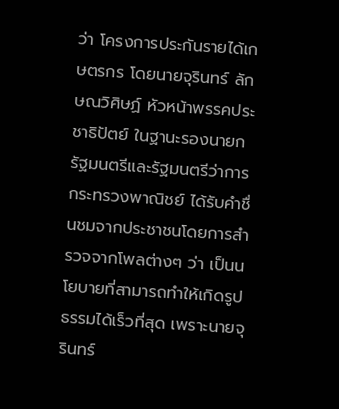ว่า โครงการประกันรายได้เกษตรกร โดยนายจุรินทร์ ลักษณวิศิษฏ์ หัวหน้าพรรคประชาธิปัตย์ ในฐานะรองนายกรัฐมนตรีและรัฐมนตรีว่าการกระทรวงพาณิชย์ ได้รับคำชื่นชมจากประชาชนโดยการสำรวจจากโพลต่างๆ ว่า เป็นนโยบายที่สามารถทำให้เกิดรูปธรรมได้เร็วที่สุด เพราะนายจุรินทร์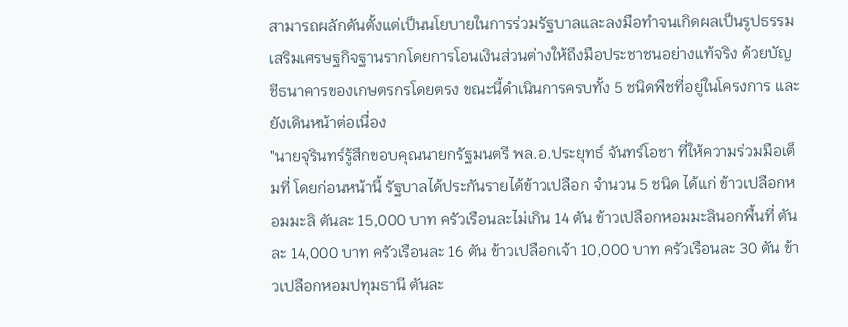สามารถผลักดันตั้งแต่เป็นนโยบายในการร่วมรัฐบาลและลงมือทำจนเกิดผลเป็นรูปธรรม เสริมเศรษฐกิจฐานรากโดยการโอนเงินส่วนต่างให้ถึงมือประชาชนอย่างแท้จริง ด้วยบัญชีธนาคารของเกษตรกรโดยตรง ขณะนี้ดำเนินการครบทั้ง 5 ชนิดพืชที่อยู่ในโครงการ และยังเดินหน้าต่อเนื่อง
"นายจุรินทร์รู้สึกขอบคุณนายกรัฐมนตรี พล.อ.ประยุทธ์ จันทร์โอชา ที่ให้ความร่วมมือเต็มที่ โดยก่อนหน้านี้ รัฐบาลได้ประกันรายได้ข้าวเปลือก จำนวน 5 ชนิด ได้แก่ ข้าวเปลือกหอมมะลิ ตันละ 15,000 บาท ครัวเรือนละไม่เกิน 14 ตัน ข้าวเปลือกหอมมะลินอกพื้นที่ ตันละ 14,000 บาท ครัวเรือนละ 16 ตัน ข้าวเปลือกเจ้า 10,000 บาท ครัวเรือนละ 30 ตัน ข้าวเปลือกหอมปทุมธานี ตันละ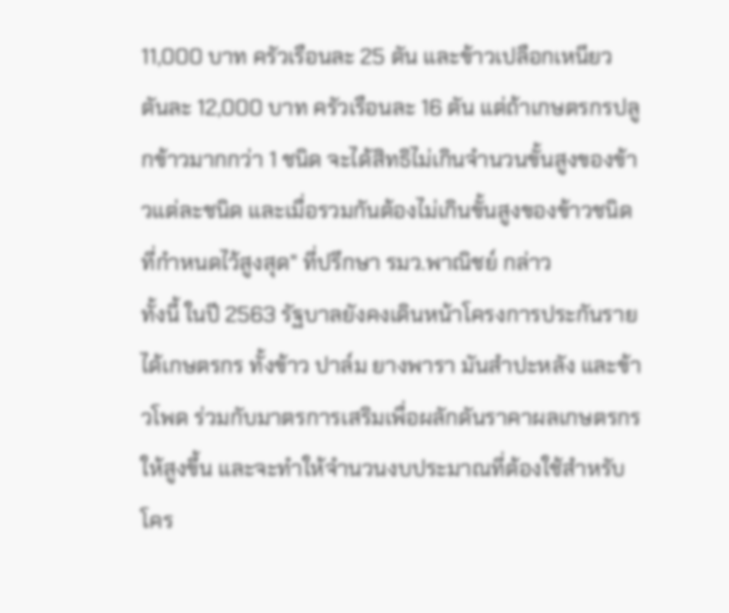11,000 บาท ครัวเรือนละ 25 ตัน และข้าวเปลือกเหนียว ตันละ 12,000 บาท ครัวเรือนละ 16 ตัน แต่ถ้าเกษตรกรปลูกข้าวมากกว่า 1 ชนิด จะได้สิทธิไม่เกินจำนวนขั้นสูงของข้าวแต่ละชนิด และเมื่อรวมกันต้องไม่เกินขั้นสูงของข้าวชนิดที่กำหนดไว้สูงสุด" ที่ปรึกษา รมว.พาณิชย์ กล่าว
ทั้งนี้ ในปี 2563 รัฐบาลยังคงเดินหน้าโครงการประกันรายได้เกษตรกร ทั้งข้าว ปาล์ม ยางพารา มันสำปะหลัง และข้าวโพด ร่วมกับมาตรการเสริมเพื่อผลักดันราคาผลเกษตรกรให้สูงขึ้น และจะทำให้จำนวนงบประมาณที่ต้องใช้สำหรับโคร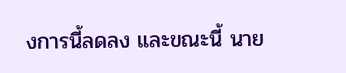งการนี้ลดลง และขณะนี้ นาย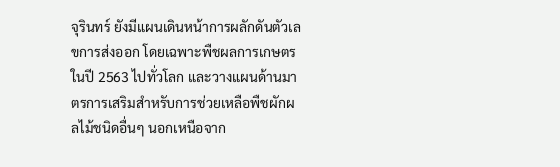จุรินทร์ ยังมีแผนเดินหน้าการผลักดันตัวเลขการส่งออก โดยเฉพาะพืชผลการเกษตร ในปี 2563 ไปทั่วโลก และวางแผนด้านมาตรการเสริมสำหรับการช่วยเหลือพืชผักผลไม้ชนิดอื่นๆ นอกเหนือจาก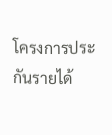โครงการประกันรายได้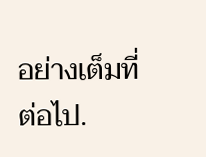อย่างเต็มที่ ต่อไป.